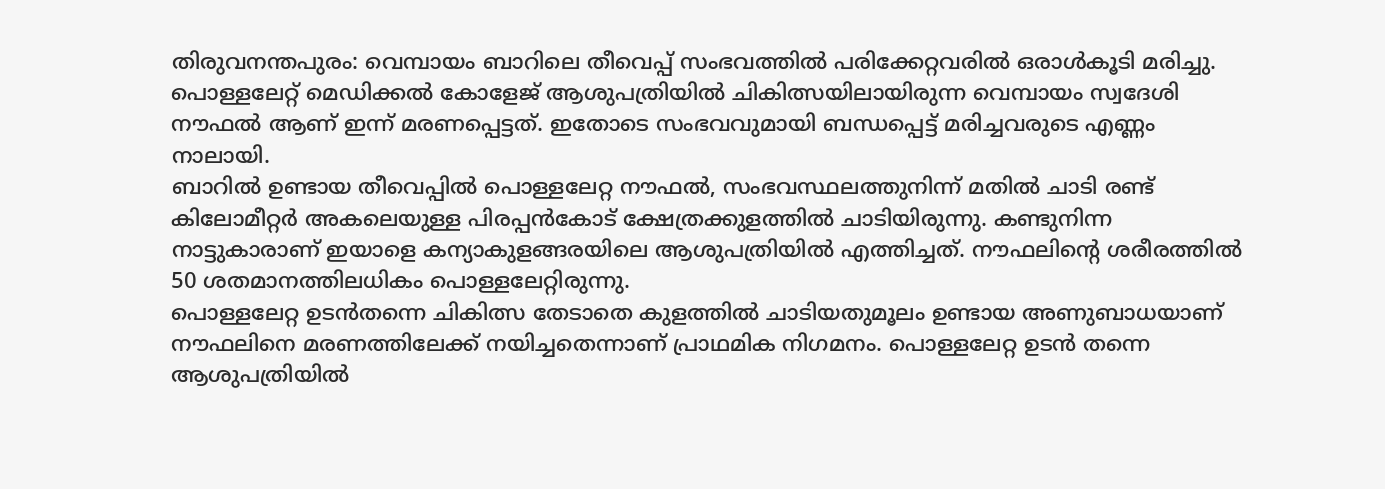തിരുവനന്തപുരം: വെമ്പായം ബാറിലെ തീവെപ്പ് സംഭവത്തിൽ പരിക്കേറ്റവരിൽ ഒരാൾകൂടി മരിച്ചു. പൊള്ളലേറ്റ് മെഡിക്കൽ കോളേജ് ആശുപത്രിയിൽ ചികിത്സയിലായിരുന്ന വെമ്പായം സ്വദേശി നൗഫൽ ആണ് ഇന്ന് മരണപ്പെട്ടത്. ഇതോടെ സംഭവവുമായി ബന്ധപ്പെട്ട് മരിച്ചവരുടെ എണ്ണം നാലായി.
ബാറിൽ ഉണ്ടായ തീവെപ്പിൽ പൊള്ളലേറ്റ നൗഫൽ, സംഭവസ്ഥലത്തുനിന്ന് മതിൽ ചാടി രണ്ട് കിലോമീറ്റർ അകലെയുള്ള പിരപ്പൻകോട് ക്ഷേത്രക്കുളത്തിൽ ചാടിയിരുന്നു. കണ്ടുനിന്ന നാട്ടുകാരാണ് ഇയാളെ കന്യാകുളങ്ങരയിലെ ആശുപത്രിയിൽ എത്തിച്ചത്. നൗഫലിന്റെ ശരീരത്തിൽ 50 ശതമാനത്തിലധികം പൊള്ളലേറ്റിരുന്നു.
പൊള്ളലേറ്റ ഉടൻതന്നെ ചികിത്സ തേടാതെ കുളത്തിൽ ചാടിയതുമൂലം ഉണ്ടായ അണുബാധയാണ് നൗഫലിനെ മരണത്തിലേക്ക് നയിച്ചതെന്നാണ് പ്രാഥമിക നിഗമനം. പൊള്ളലേറ്റ ഉടൻ തന്നെ ആശുപത്രിയിൽ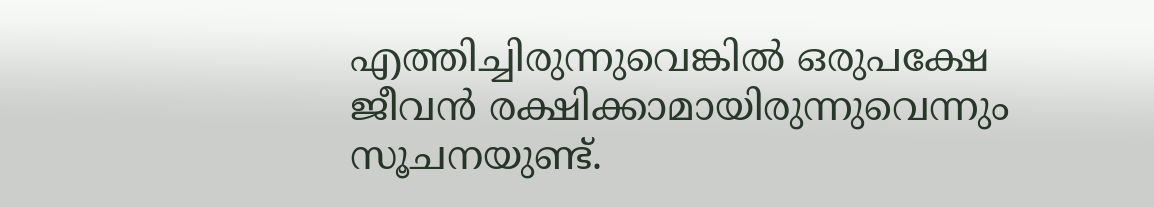എത്തിച്ചിരുന്നുവെങ്കിൽ ഒരുപക്ഷേ ജീവൻ രക്ഷിക്കാമായിരുന്നുവെന്നും സൂചനയുണ്ട്.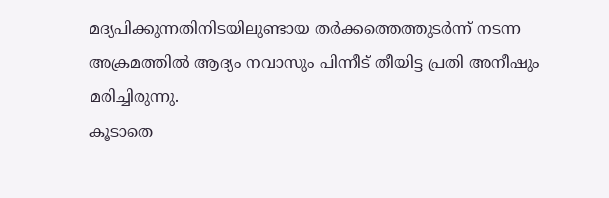മദ്യപിക്കുന്നതിനിടയിലുണ്ടായ തർക്കത്തെത്തുടർന്ന് നടന്ന അക്രമത്തിൽ ആദ്യം നവാസും പിന്നീട് തീയിട്ട പ്രതി അനീഷും മരിച്ചിരുന്നു.
കൂടാതെ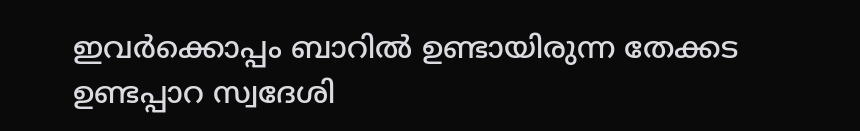ഇവർക്കൊപ്പം ബാറിൽ ഉണ്ടായിരുന്ന തേക്കട ഉണ്ടപ്പാറ സ്വദേശി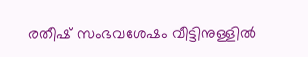രതീഷ് സംഭവശേഷം വീട്ടിനുള്ളിൽ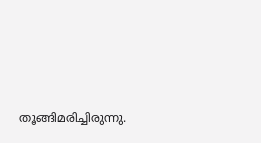തൂങ്ങിമരിച്ചിരുന്നു.